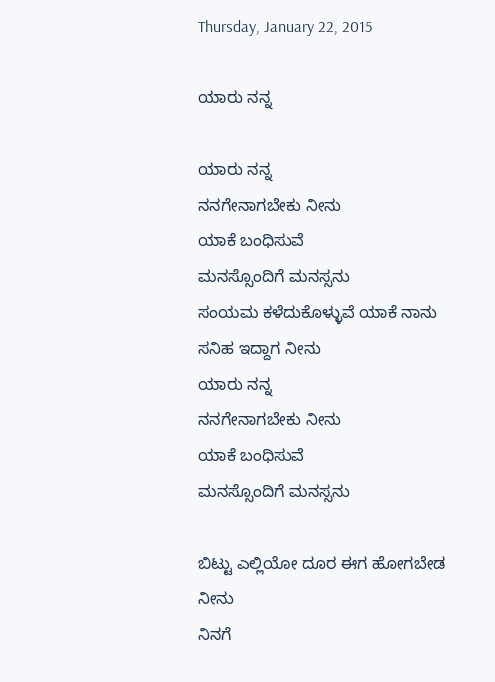Thursday, January 22, 2015

ಯಾರು ನನ್ನ

ಯಾರು ನನ್ನ
ನನಗೇನಾಗಬೇಕು ನೀನು
ಯಾಕೆ ಬಂಧಿಸುವೆ
ಮನಸ್ಸೊಂದಿಗೆ ಮನಸ್ಸನು
ಸಂಯಮ ಕಳೆದುಕೊಳ್ಳುವೆ ಯಾಕೆ ನಾನು
ಸನಿಹ ಇದ್ದಾಗ ನೀನು
ಯಾರು ನನ್ನ
ನನಗೇನಾಗಬೇಕು ನೀನು
ಯಾಕೆ ಬಂಧಿಸುವೆ
ಮನಸ್ಸೊಂದಿಗೆ ಮನಸ್ಸನು

ಬಿಟ್ಟು ಎಲ್ಲಿಯೋ ದೂರ ಈಗ ಹೋಗಬೇಡ ನೀನು
ನಿನಗೆ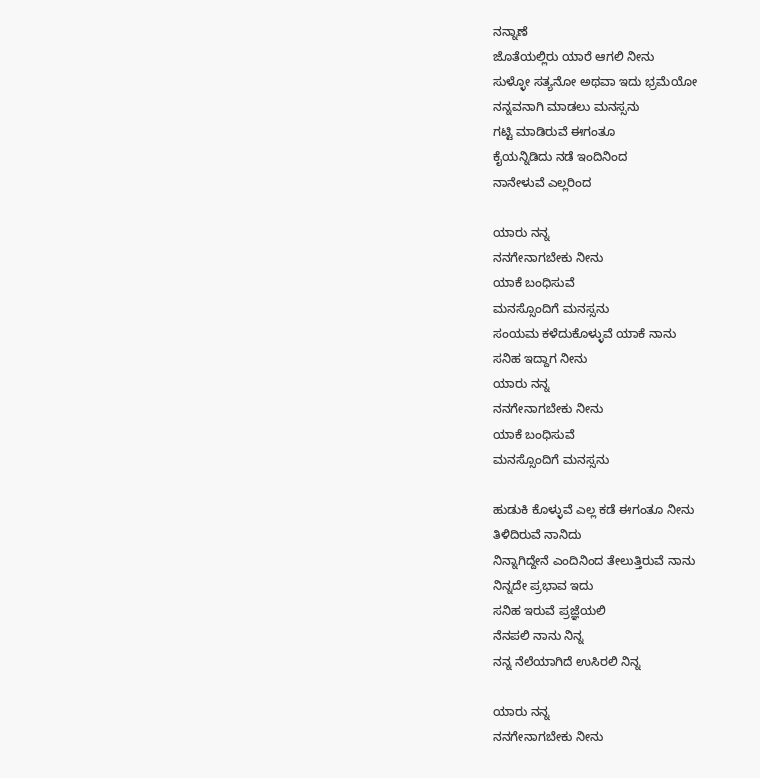ನನ್ನಾಣೆ
ಜೊತೆಯಲ್ಲಿರು ಯಾರೆ ಆಗಲಿ ನೀನು
ಸುಳ್ಳೋ ಸತ್ಯನೋ ಅಥವಾ ಇದು ಭ್ರಮೆಯೋ
ನನ್ನವನಾಗಿ ಮಾಡಲು ಮನಸ್ಸನು
ಗಟ್ಟಿ ಮಾಡಿರುವೆ ಈಗಂತೂ
ಕೈಯನ್ನಿಡಿದು ನಡೆ ಇಂದಿನಿಂದ
ನಾನೇಳುವೆ ಎಲ್ಲರಿಂದ

ಯಾರು ನನ್ನ
ನನಗೇನಾಗಬೇಕು ನೀನು
ಯಾಕೆ ಬಂಧಿಸುವೆ
ಮನಸ್ಸೊಂದಿಗೆ ಮನಸ್ಸನು
ಸಂಯಮ ಕಳೆದುಕೊಳ್ಳುವೆ ಯಾಕೆ ನಾನು
ಸನಿಹ ಇದ್ದಾಗ ನೀನು
ಯಾರು ನನ್ನ
ನನಗೇನಾಗಬೇಕು ನೀನು
ಯಾಕೆ ಬಂಧಿಸುವೆ
ಮನಸ್ಸೊಂದಿಗೆ ಮನಸ್ಸನು

ಹುಡುಕಿ ಕೊಳ್ಳುವೆ ಎಲ್ಲ ಕಡೆ ಈಗಂತೂ ನೀನು
ತಿಳಿದಿರುವೆ ನಾನಿದು
ನಿನ್ನಾಗಿದ್ದೇನೆ ಎಂದಿನಿಂದ ತೇಲುತ್ತಿರುವೆ ನಾನು
ನಿನ್ನದೇ ಪ್ರಭಾವ ಇದು
ಸನಿಹ ಇರುವೆ ಪ್ರಜ್ಞೆಯಲಿ
ನೆನಪಲಿ ನಾನು ನಿನ್ನ
ನನ್ನ ನೆಲೆಯಾಗಿದೆ ಉಸಿರಲಿ ನಿನ್ನ

ಯಾರು ನನ್ನ
ನನಗೇನಾಗಬೇಕು ನೀನು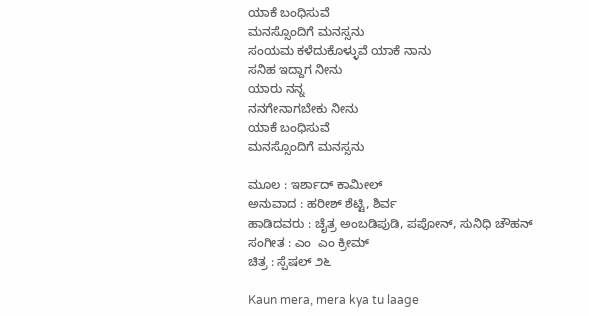ಯಾಕೆ ಬಂಧಿಸುವೆ
ಮನಸ್ಸೊಂದಿಗೆ ಮನಸ್ಸನು
ಸಂಯಮ ಕಳೆದುಕೊಳ್ಳುವೆ ಯಾಕೆ ನಾನು
ಸನಿಹ ಇದ್ದಾಗ ನೀನು
ಯಾರು ನನ್ನ
ನನಗೇನಾಗಬೇಕು ನೀನು
ಯಾಕೆ ಬಂಧಿಸುವೆ
ಮನಸ್ಸೊಂದಿಗೆ ಮನಸ್ಸನು

ಮೂಲ : ಇರ್ಶಾದ್ ಕಾಮೀಲ್
ಅನುವಾದ : ಹರೀಶ್ ಶೆಟ್ಟಿ, ಶಿರ್ವ
ಹಾಡಿದವರು : ಚೈತ್ರ ಅಂಬಡಿಪುಡಿ, ಪಪೋನ್, ಸುನಿಧಿ ಚೌಹನ್
ಸಂಗೀತ : ಎಂ  ಎಂ ಕ್ರೀಮ್
ಚಿತ್ರ : ಸ್ಪೆಷಲ್ ೨೬

Kaun mera, mera kya tu laage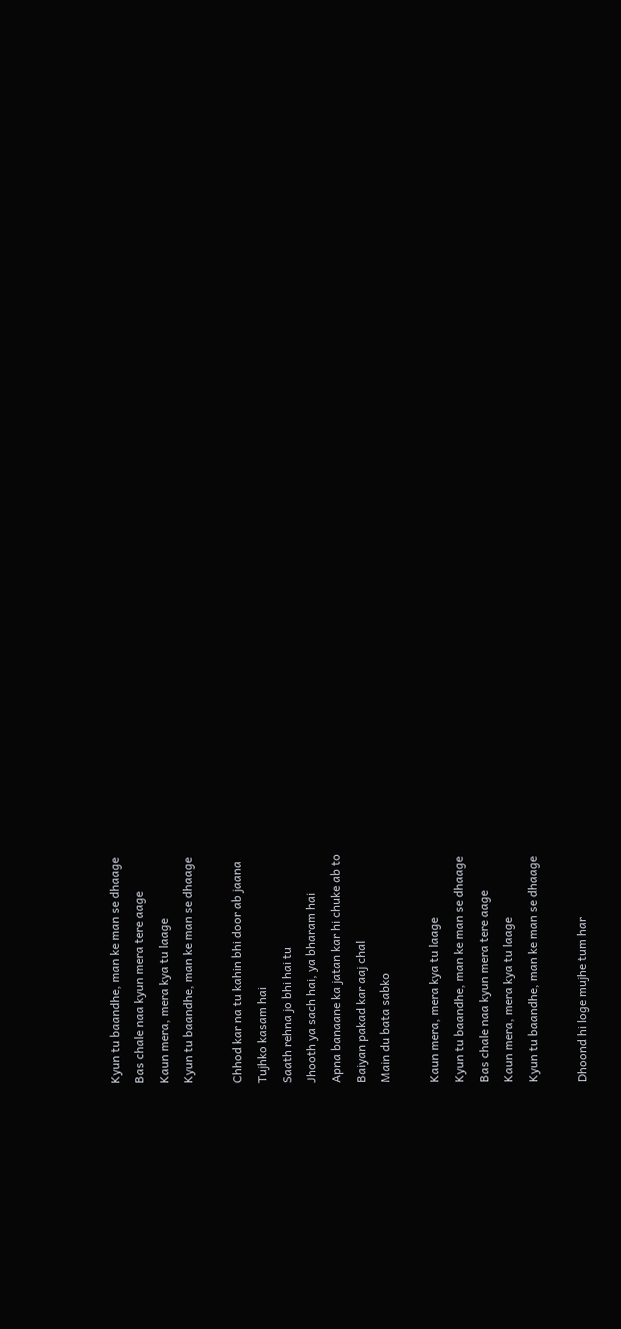Kyun tu baandhe, man ke man se dhaage
Bas chale naa kyun mera tere aage
Kaun mera, mera kya tu laage
Kyun tu baandhe, man ke man se dhaage

Chhod kar na tu kahin bhi door ab jaana
Tujhko kasam hai
Saath rehna jo bhi hai tu
Jhooth ya sach hai, ya bharam hai
Apna banaane ka jatan kar hi chuke ab to
Baiyan pakad kar aaj chal
Main du bata sabko

Kaun mera, mera kya tu laage
Kyun tu baandhe, man ke man se dhaage
Bas chale naa kyun mera tere aage
Kaun mera, mera kya tu laage
Kyun tu baandhe, man ke man se dhaage

Dhoond hi loge mujhe tum har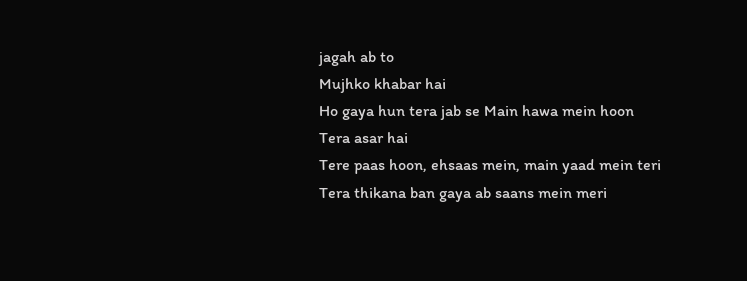jagah ab to
Mujhko khabar hai
Ho gaya hun tera jab se Main hawa mein hoon
Tera asar hai
Tere paas hoon, ehsaas mein, main yaad mein teri
Tera thikana ban gaya ab saans mein meri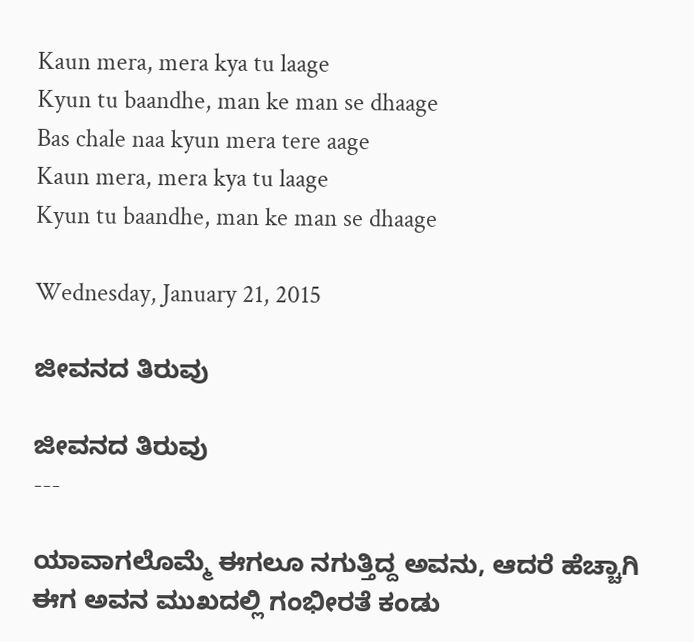Kaun mera, mera kya tu laage
Kyun tu baandhe, man ke man se dhaage
Bas chale naa kyun mera tere aage
Kaun mera, mera kya tu laage
Kyun tu baandhe, man ke man se dhaage

Wednesday, January 21, 2015

ಜೀವನದ ತಿರುವು

ಜೀವನದ ತಿರುವು
---

ಯಾವಾಗಲೊಮ್ಮೆ ಈಗಲೂ ನಗುತ್ತಿದ್ದ ಅವನು, ಆದರೆ ಹೆಚ್ಚಾಗಿ ಈಗ ಅವನ ಮುಖದಲ್ಲಿ ಗಂಭೀರತೆ ಕಂಡು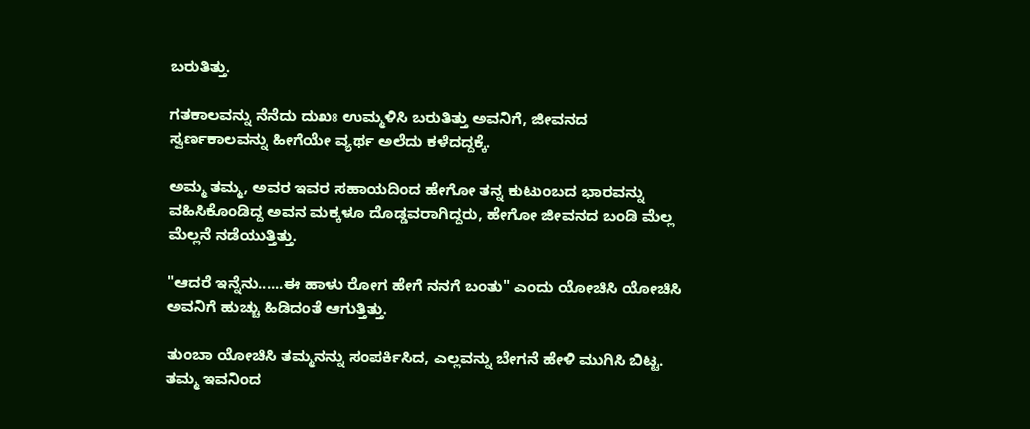ಬರುತಿತ್ತು.

ಗತಕಾಲವನ್ನು ನೆನೆದು ದುಖಃ ಉಮ್ಮಳಿಸಿ ಬರುತಿತ್ತು ಅವನಿಗೆ, ಜೀವನದ ಸ್ವರ್ಣಕಾಲವನ್ನು ಹೀಗೆಯೇ ವ್ಯರ್ಥ ಅಲೆದು ಕಳೆದದ್ದಕ್ಕೆ.

ಅಮ್ಮ ತಮ್ಮ, ಅವರ ಇವರ ಸಹಾಯದಿಂದ ಹೇಗೋ ತನ್ನ ಕುಟುಂಬದ ಭಾರವನ್ನು ವಹಿಸಿಕೊಂಡಿದ್ದ ಅವನ ಮಕ್ಕಳೂ ದೊಡ್ಡವರಾಗಿದ್ದರು, ಹೇಗೋ ಜೀವನದ ಬಂಡಿ ಮೆಲ್ಲ ಮೆಲ್ಲನೆ ನಡೆಯುತ್ತಿತ್ತು.

"ಆದರೆ ಇನ್ನೆನು......ಈ ಹಾಳು ರೋಗ ಹೇಗೆ ನನಗೆ ಬಂತು" ಎಂದು ಯೋಚಿಸಿ ಯೋಚಿಸಿ ಅವನಿಗೆ ಹುಚ್ಚು ಹಿಡಿದಂತೆ ಆಗುತ್ತಿತ್ತು.

ತುಂಬಾ ಯೋಚಿಸಿ ತಮ್ಮನನ್ನು ಸಂಪರ್ಕಿಸಿದ, ಎಲ್ಲವನ್ನು ಬೇಗನೆ ಹೇಳಿ ಮುಗಿಸಿ ಬಿಟ್ಟ. ತಮ್ಮ ಇವನಿಂದ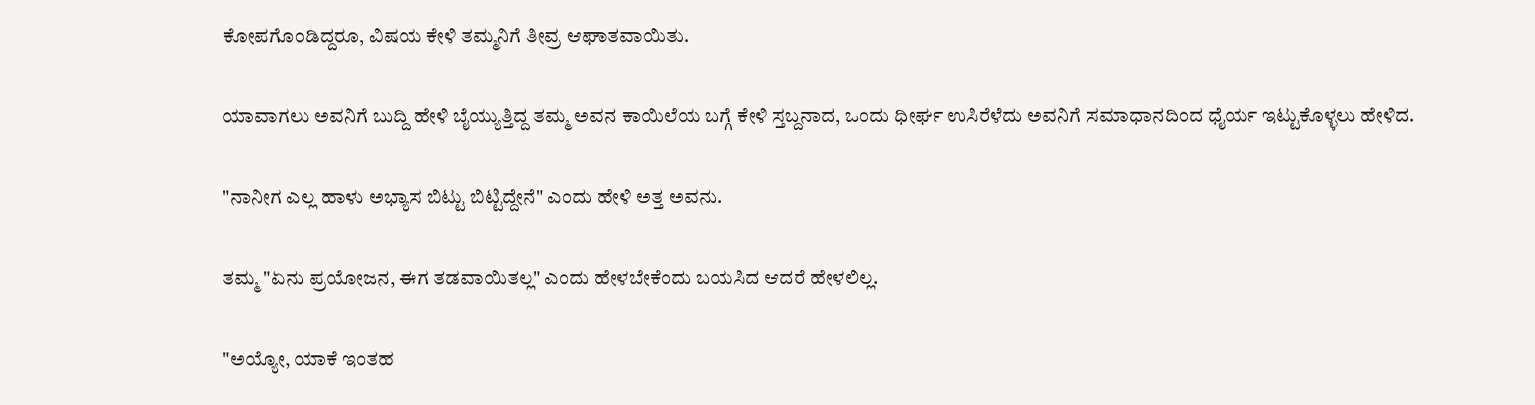ಕೋಪಗೊಂಡಿದ್ದರೂ, ವಿಷಯ ಕೇಳಿ ತಮ್ಮನಿಗೆ ತೀವ್ರ ಆಘಾತವಾಯಿತು.

ಯಾವಾಗಲು ಅವನಿಗೆ ಬುದ್ದಿ ಹೇಳಿ ಬೈಯ್ಯುತ್ತಿದ್ದ ತಮ್ಮ ಅವನ ಕಾಯಿಲೆಯ ಬಗ್ಗೆ ಕೇಳಿ ಸ್ತಬ್ದನಾದ, ಒಂದು ಧೀರ್ಘ ಉಸಿರೆಳೆದು ಅವನಿಗೆ ಸಮಾಧಾನದಿಂದ ಧೈರ್ಯ ಇಟ್ಟುಕೊಳ್ಳಲು ಹೇಳಿದ.

"ನಾನೀಗ ಎಲ್ಲ ಹಾಳು ಅಭ್ಯಾಸ ಬಿಟ್ಟು ಬಿಟ್ಟಿದ್ದೇನೆ" ಎಂದು ಹೇಳಿ ಅತ್ತ ಅವನು.

ತಮ್ಮ "ಏನು ಪ್ರಯೋಜನ, ಈಗ ತಡವಾಯಿತಲ್ಲ" ಎಂದು ಹೇಳಬೇಕೆಂದು ಬಯಸಿದ ಆದರೆ ಹೇಳಲಿಲ್ಲ.

"ಅಯ್ಯೋ, ಯಾಕೆ ಇಂತಹ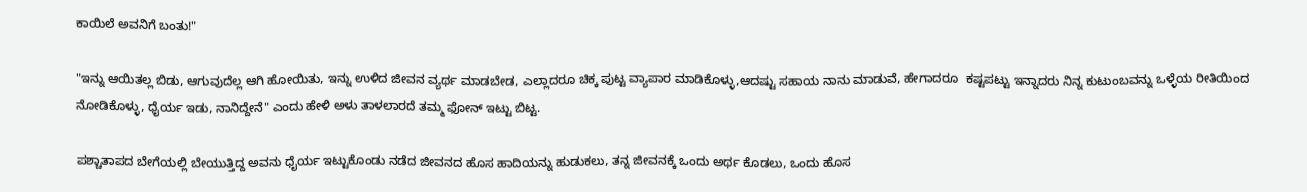ಕಾಯಿಲೆ ಅವನಿಗೆ ಬಂತು!"

"ಇನ್ನು ಆಯಿತಲ್ಲ ಬಿಡು, ಆಗುವುದೆಲ್ಲ ಆಗಿ ಹೋಯಿತು, ಇನ್ನು ಉಳಿದ ಜೀವನ ವ್ಯರ್ಥ ಮಾಡಬೇಡ, ಎಲ್ಲಾದರೂ ಚಿಕ್ಕ ಪುಟ್ಟ ವ್ಯಾಪಾರ ಮಾಡಿಕೊಳ್ಳು,ಆದಷ್ಟು ಸಹಾಯ ನಾನು ಮಾಡುವೆ, ಹೇಗಾದರೂ  ಕಷ್ಟಪಟ್ಟು ಇನ್ನಾದರು ನಿನ್ನ ಕುಟುಂಬವನ್ನು ಒಳ್ಳೆಯ ರೀತಿಯಿಂದ ನೋಡಿಕೊಳ್ಳು, ಧೈರ್ಯ ಇಡು, ನಾನಿದ್ದೇನೆ" ಎಂದು ಹೇಳಿ ಅಳು ತಾಳಲಾರದೆ ತಮ್ಮ ಫೋನ್ ಇಟ್ಟು ಬಿಟ್ಟ.

ಪಶ್ಚಾತಾಪದ ಬೇಗೆಯಲ್ಲಿ ಬೇಯುತ್ತಿದ್ದ ಅವನು ಧೈರ್ಯ ಇಟ್ಟುಕೊಂಡು ನಡೆದ ಜೀವನದ ಹೊಸ ಹಾದಿಯನ್ನು ಹುಡುಕಲು, ತನ್ನ ಜೀವನಕ್ಕೆ ಒಂದು ಅರ್ಥ ಕೊಡಲು, ಒಂದು ಹೊಸ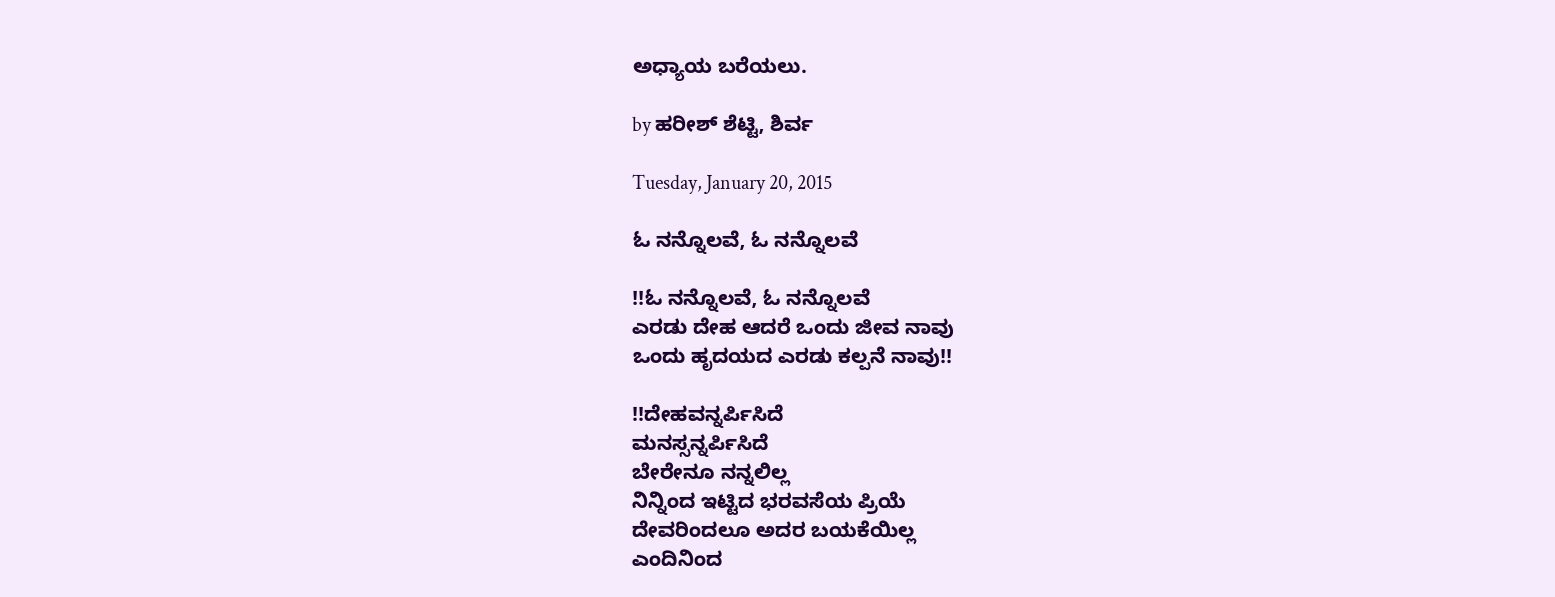ಅಧ್ಯಾಯ ಬರೆಯಲು.

by ಹರೀಶ್ ಶೆಟ್ಟಿ, ಶಿರ್ವ

Tuesday, January 20, 2015

ಓ ನನ್ನೊಲವೆ, ಓ ನನ್ನೊಲವೆ

!!ಓ ನನ್ನೊಲವೆ, ಓ ನನ್ನೊಲವೆ
ಎರಡು ದೇಹ ಆದರೆ ಒಂದು ಜೀವ ನಾವು
ಒಂದು ಹೃದಯದ ಎರಡು ಕಲ್ಪನೆ ನಾವು!!

!!ದೇಹವನ್ನರ್ಪಿಸಿದೆ
ಮನಸ್ಸನ್ನರ್ಪಿಸಿದೆ
ಬೇರೇನೂ ನನ್ನಲಿಲ್ಲ
ನಿನ್ನಿಂದ ಇಟ್ಟಿದ ಭರವಸೆಯ ಪ್ರಿಯೆ
ದೇವರಿಂದಲೂ ಅದರ ಬಯಕೆಯಿಲ್ಲ
ಎಂದಿನಿಂದ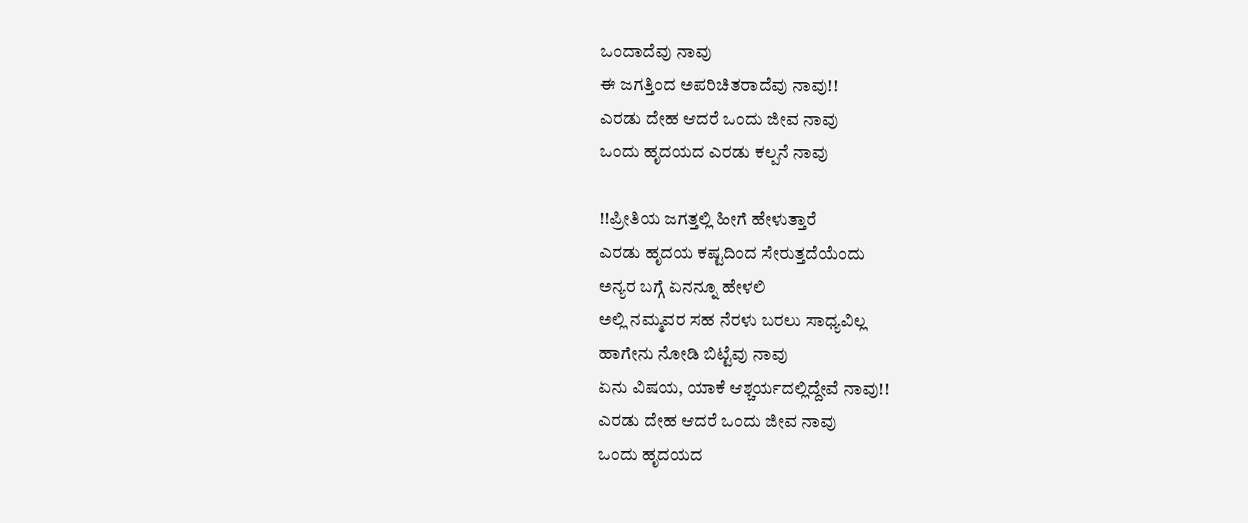ಒಂದಾದೆವು ನಾವು
ಈ ಜಗತ್ತಿಂದ ಅಪರಿಚಿತರಾದೆವು ನಾವು!!
ಎರಡು ದೇಹ ಆದರೆ ಒಂದು ಜೀವ ನಾವು
ಒಂದು ಹೃದಯದ ಎರಡು ಕಲ್ಪನೆ ನಾವು

!!ಪ್ರೀತಿಯ ಜಗತ್ತಲ್ಲಿ ಹೀಗೆ ಹೇಳುತ್ತಾರೆ
ಎರಡು ಹೃದಯ ಕಷ್ಟದಿಂದ ಸೇರುತ್ತದೆಯೆಂದು
ಅನ್ಯರ ಬಗ್ಗೆ ಏನನ್ನೂ ಹೇಳಲಿ
ಅಲ್ಲಿ ನಮ್ಮವರ ಸಹ ನೆರಳು ಬರಲು ಸಾಧ್ಯವಿಲ್ಲ
ಹಾಗೇನು ನೋಡಿ ಬಿಟ್ಟೆವು ನಾವು
ಏನು ವಿಷಯ, ಯಾಕೆ ಆಶ್ಚರ್ಯದಲ್ಲಿದ್ದೇವೆ ನಾವು!!
ಎರಡು ದೇಹ ಆದರೆ ಒಂದು ಜೀವ ನಾವು
ಒಂದು ಹೃದಯದ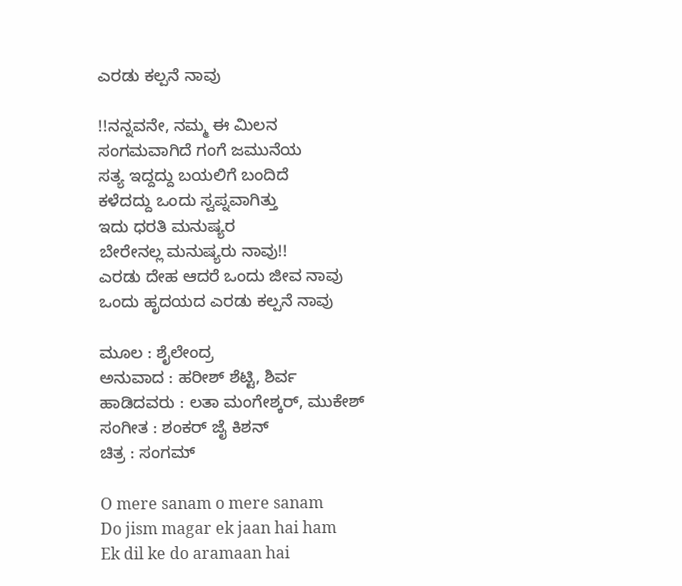ಎರಡು ಕಲ್ಪನೆ ನಾವು

!!ನನ್ನವನೇ, ನಮ್ಮ ಈ ಮಿಲನ
ಸಂಗಮವಾಗಿದೆ ಗಂಗೆ ಜಮುನೆಯ
ಸತ್ಯ ಇದ್ದದ್ದು ಬಯಲಿಗೆ ಬಂದಿದೆ
ಕಳೆದದ್ದು ಒಂದು ಸ್ವಪ್ನವಾಗಿತ್ತು
ಇದು ಧರತಿ ಮನುಷ್ಯರ
ಬೇರೇನಲ್ಲ ಮನುಷ್ಯರು ನಾವು!!
ಎರಡು ದೇಹ ಆದರೆ ಒಂದು ಜೀವ ನಾವು
ಒಂದು ಹೃದಯದ ಎರಡು ಕಲ್ಪನೆ ನಾವು

ಮೂಲ : ಶೈಲೇಂದ್ರ
ಅನುವಾದ : ಹರೀಶ್ ಶೆಟ್ಟಿ, ಶಿರ್ವ
ಹಾಡಿದವರು : ಲತಾ ಮಂಗೇಶ್ಕರ್, ಮುಕೇಶ್
ಸಂಗೀತ : ಶಂಕರ್ ಜೈ ಕಿಶನ್
ಚಿತ್ರ : ಸಂಗಮ್

O mere sanam o mere sanam
Do jism magar ek jaan hai ham
Ek dil ke do aramaan hai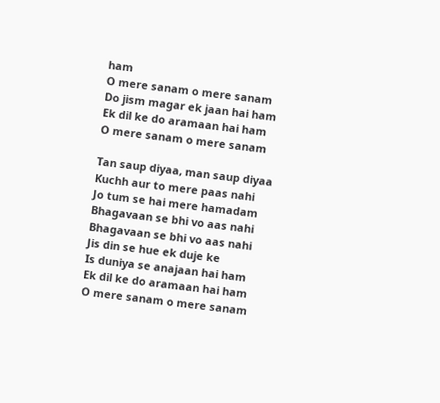ham
O mere sanam o mere sanam
Do jism magar ek jaan hai ham
Ek dil ke do aramaan hai ham
O mere sanam o mere sanam

Tan saup diyaa, man saup diyaa
Kuchh aur to mere paas nahi
Jo tum se hai mere hamadam
Bhagavaan se bhi vo aas nahi
Bhagavaan se bhi vo aas nahi
Jis din se hue ek duje ke
Is duniya se anajaan hai ham
Ek dil ke do aramaan hai ham
O mere sanam o mere sanam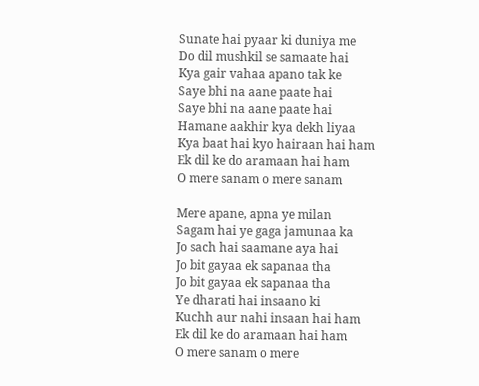Sunate hai pyaar ki duniya me
Do dil mushkil se samaate hai
Kya gair vahaa apano tak ke
Saye bhi na aane paate hai
Saye bhi na aane paate hai
Hamane aakhir kya dekh liyaa
Kya baat hai kyo hairaan hai ham
Ek dil ke do aramaan hai ham
O mere sanam o mere sanam

Mere apane, apna ye milan
Sagam hai ye gaga jamunaa ka
Jo sach hai saamane aya hai
Jo bit gayaa ek sapanaa tha
Jo bit gayaa ek sapanaa tha
Ye dharati hai insaano ki
Kuchh aur nahi insaan hai ham
Ek dil ke do aramaan hai ham
O mere sanam o mere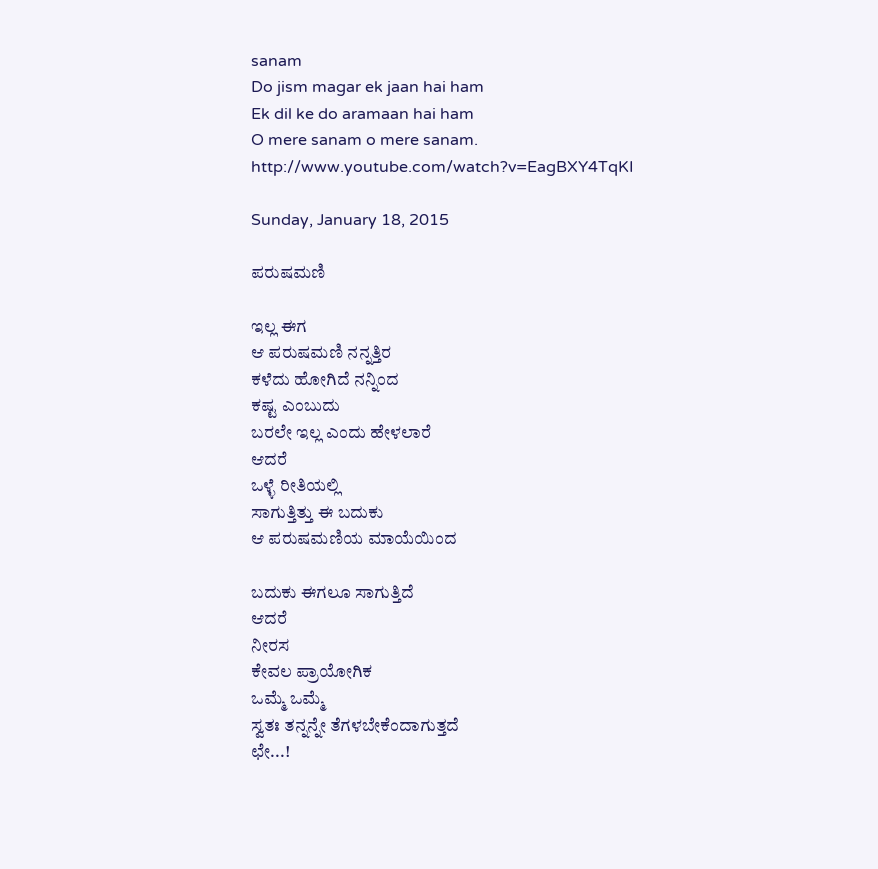sanam
Do jism magar ek jaan hai ham
Ek dil ke do aramaan hai ham
O mere sanam o mere sanam.
http://www.youtube.com/watch?v=EagBXY4TqKI

Sunday, January 18, 2015

ಪರುಷಮಣಿ

ಇಲ್ಲ ಈಗ
ಆ ಪರುಷಮಣಿ ನನ್ನತ್ತಿರ
ಕಳೆದು ಹೋಗಿದೆ ನನ್ನಿಂದ
ಕಷ್ಟ ಎಂಬುದು
ಬರಲೇ ಇಲ್ಲ ಎಂದು ಹೇಳಲಾರೆ
ಆದರೆ
ಒಳ್ಳೆ ರೀತಿಯಲ್ಲಿ
ಸಾಗುತ್ತಿತ್ತು ಈ ಬದುಕು
ಆ ಪರುಷಮಣಿಯ ಮಾಯೆಯಿಂದ

ಬದುಕು ಈಗಲೂ ಸಾಗುತ್ತಿದೆ
ಆದರೆ
ನೀರಸ
ಕೇವಲ ಪ್ರಾಯೋಗಿಕ
ಒಮ್ಮೆ ಒಮ್ಮೆ
ಸ್ವತಃ ತನ್ನನ್ನೇ ತೆಗಳಬೇಕೆಂದಾಗುತ್ತದೆ
ಛೇ...!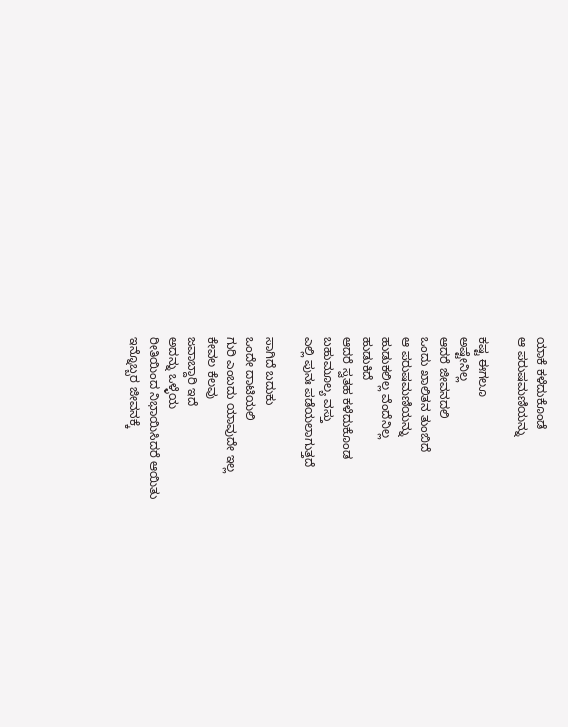ಯಾಕೆ ಕಳೆದುಕೊಂಡೆ
ಆ ಪರುಷಮಣಿಯನ್ನು

ಕಷ್ಟ ಈಗಲೂ
ಅಷ್ಟೇನಿಲ್ಲ
ಆದರೆ ಜೀವನದಲಿ
ಒಂದು ಖಾಲಿತನ ತುಂಬಿದೆ
ಆ ಪರುಷಮಣಿಯನ್ನು
ಹುಡುಕಲಿಲ್ಲ ವೆಂದೆನಿಲ್ಲ
ಹುಡುಕಿದೆ
ಆದರೆ ಸ್ವತಹ ಕಳೆದುಕೊಂಡ
ಬಹುಮೂಲ್ಯ ವಸ್ತು
ಎಲ್ಲಿ ಪುನಃ ಪಡೆಯಲಾಗುತ್ತದೆ

ಸಾಗಿದೆ ಬದುಕು
ಒಂದೇ ದಾಟಿಯಲಿ
ಗುರಿ ಎಂಬದು ಯಾವುದೇ ಇಲ್ಲ
ಕೇವಲ ಕೆಲವು
ಜವಾಬ್ದಾರಿ ಇದೆ
ಅದನ್ನು ಒಳ್ಳೆಯ
ರೀತಿಯಿಂದ ನಿಭಾಯಿಸಿದರೆ ಆಯಿತು
ಇನ್ನೊಬ್ಬರ ಜೀವನಕ್ಕೆ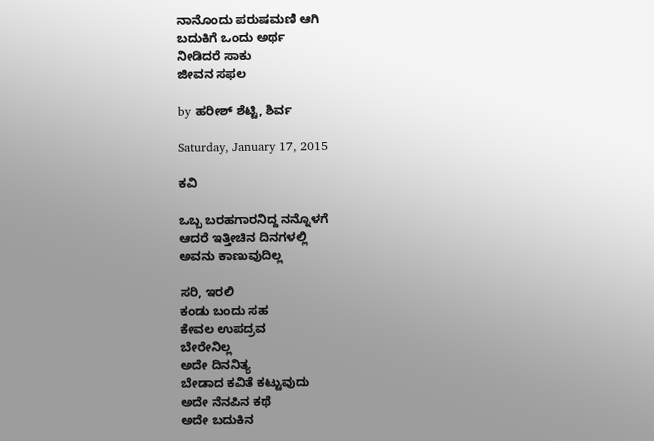ನಾನೊಂದು ಪರುಷಮಣಿ ಆಗಿ
ಬದುಕಿಗೆ ಒಂದು ಅರ್ಥ
ನೀಡಿದರೆ ಸಾಕು
ಜೀವನ ಸಫಲ

by ಹರೀಶ್ ಶೆಟ್ಟಿ, ಶಿರ್ವ

Saturday, January 17, 2015

ಕವಿ

ಒಬ್ಬ ಬರಹಗಾರನಿದ್ದ ನನ್ನೊಳಗೆ
ಆದರೆ ಇತ್ತೀಚಿನ ದಿನಗಳಲ್ಲಿ
ಅವನು ಕಾಣುವುದಿಲ್ಲ

ಸರಿ, ಇರಲಿ
ಕಂಡು ಬಂದು ಸಹ
ಕೇವಲ ಉಪದ್ರವ
ಬೇರೇನಿಲ್ಲ
ಅದೇ ದಿನನಿತ್ಯ
ಬೇಡಾದ ಕವಿತೆ ಕಟ್ಟುವುದು
ಅದೇ ನೆನಪಿನ ಕಥೆ
ಅದೇ ಬದುಕಿನ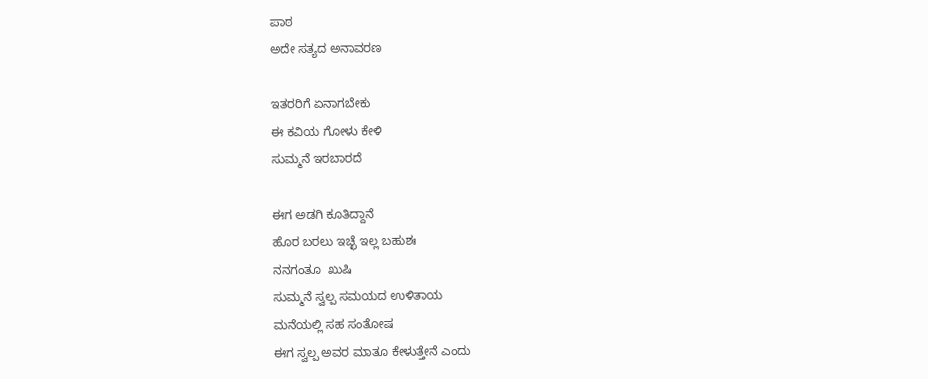ಪಾಠ
ಅದೇ ಸತ್ಯದ ಅನಾವರಣ

ಇತರರಿಗೆ ಏನಾಗಬೇಕು
ಈ ಕವಿಯ ಗೋಳು ಕೇಳಿ
ಸುಮ್ಮನೆ ಇರಬಾರದೆ

ಈಗ ಅಡಗಿ ಕೂತಿದ್ದಾನೆ
ಹೊರ ಬರಲು ಇಚ್ಛೆ ಇಲ್ಲ ಬಹುಶಃ
ನನಗಂತೂ  ಖುಷಿ
ಸುಮ್ಮನೆ ಸ್ವಲ್ಪ ಸಮಯದ ಉಳಿತಾಯ
ಮನೆಯಲ್ಲಿ ಸಹ ಸಂತೋಷ
ಈಗ ಸ್ವಲ್ಪ ಅವರ ಮಾತೂ ಕೇಳುತ್ತೇನೆ ಎಂದು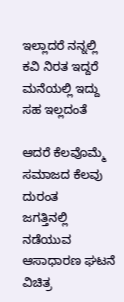ಇಲ್ಲಾದರೆ ನನ್ನಲ್ಲಿ ಕವಿ ನಿರತ ಇದ್ದರೆ
ಮನೆಯಲ್ಲಿ ಇದ್ದು ಸಹ ಇಲ್ಲದಂತೆ

ಆದರೆ ಕೆಲವೊಮ್ಮೆ
ಸಮಾಜದ ಕೆಲವು ದುರಂತ
ಜಗತ್ತಿನಲ್ಲಿ ನಡೆಯುವ
ಆಸಾಧಾರಣ ಘಟನೆ
ವಿಚಿತ್ರ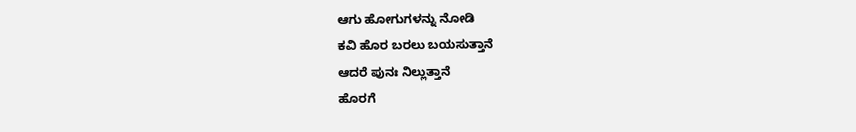ಆಗು ಹೋಗುಗಳನ್ನು ನೋಡಿ
ಕವಿ ಹೊರ ಬರಲು ಬಯಸುತ್ತಾನೆ
ಆದರೆ ಪುನಃ ನಿಲ್ಲುತ್ತಾನೆ
ಹೊರಗೆ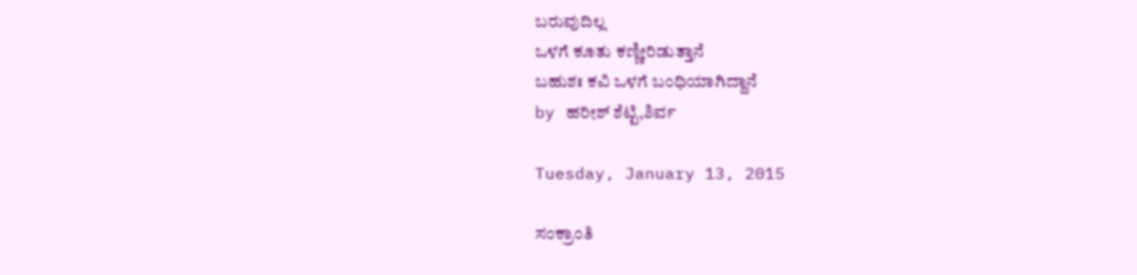ಬರುವುದಿಲ್ಲ
ಒಳಗೆ ಕೂತು ಕಣ್ಣೀರಿಡುತ್ತಾನೆ
ಬಹುಶಃ ಕವಿ ಒಳಗೆ ಬಂಧಿಯಾಗಿದ್ದಾನೆ
by ಹರೀಶ್ ಶೆಟ್ಟಿ,ಶಿರ್ವ

Tuesday, January 13, 2015

ಸಂಕ್ರಾಂತಿ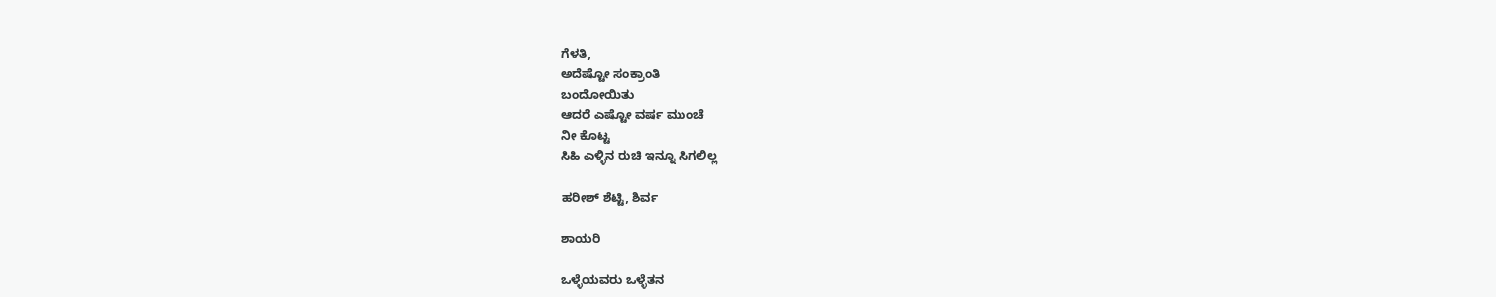ಗೆಳತಿ,
ಅದೆಷ್ಟೋ ಸಂಕ್ರಾಂತಿ
ಬಂದೋಯಿತು
ಆದರೆ ಎಷ್ಟೋ ವರ್ಷ ಮುಂಚೆ
ನೀ ಕೊಟ್ಟ
ಸಿಹಿ ಎಳ್ಳಿನ ರುಚಿ ಇನ್ನೂ ಸಿಗಲಿಲ್ಲ

ಹರೀಶ್ ಶೆಟ್ಟಿ, ಶಿರ್ವ

ಶಾಯರಿ

ಒಳ್ಳೆಯವರು ಒಳ್ಳೆತನ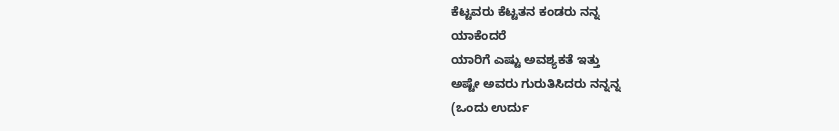ಕೆಟ್ಟವರು ಕೆಟ್ಟತನ ಕಂಡರು ನನ್ನ
ಯಾಕೆಂದರೆ
ಯಾರಿಗೆ ಎಷ್ಟು ಅವಶ್ಯಕತೆ ಇತ್ತು
ಅಷ್ಟೇ ಅವರು ಗುರುತಿಸಿದರು ನನ್ನನ್ನ
(ಒಂದು ಉರ್ದು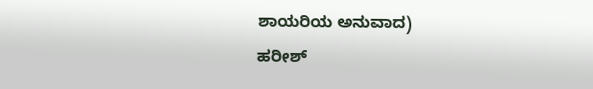ಶಾಯರಿಯ ಅನುವಾದ)
ಹರೀಶ್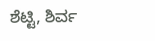ಶೆಟ್ಟಿ, ಶಿರ್ವ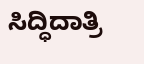ಸಿದ್ಧಿದಾತ್ರಿ